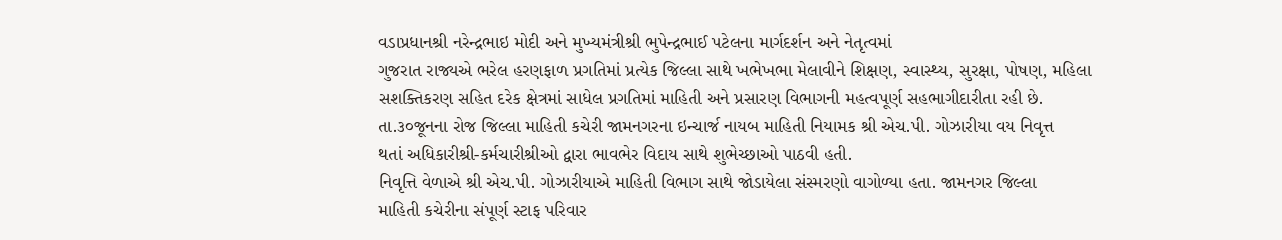વડાપ્રધાનશ્રી નરેન્દ્રભાઇ મોદી અને મુખ્યમંત્રીશ્રી ભુપેન્દ્રભાઈ પટેલના માર્ગદર્શન અને નેતૃત્વમાં
ગુજરાત રાજ્યએ ભરેલ હરણફાળ પ્રગતિમાં પ્રત્યેક જિલ્લા સાથે ખભેખભા મેલાવીને શિક્ષણ, સ્વાસ્થ્ય, સુરક્ષા, પોષણ, મહિલા
સશક્તિકરણ સહિત દરેક ક્ષેત્રમાં સાધેલ પ્રગતિમાં માહિતી અને પ્રસારણ વિભાગની મહત્વપૂર્ણ સહભાગીદારીતા રહી છે.
તા.૩૦જૂનના રોજ જિલ્લા માહિતી કચેરી જામનગરના ઇન્ચાર્જ નાયબ માહિતી નિયામક શ્રી એચ.પી. ગોઝારીયા વય નિવૃત્ત
થતાં અધિકારીશ્રી-કર્મચારીશ્રીઓ દ્વારા ભાવભેર વિદાય સાથે શુભેચ્છાઓ પાઠવી હતી.
નિવૃત્તિ વેળાએ શ્રી એચ.પી. ગોઝારીયાએ માહિતી વિભાગ સાથે જોડાયેલા સંસ્મરણો વાગોળ્યા હતા. જામનગર જિલ્લા
માહિતી કચેરીના સંપૂર્ણ સ્ટાફ પરિવાર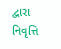દ્વારા નિવૃત્તિ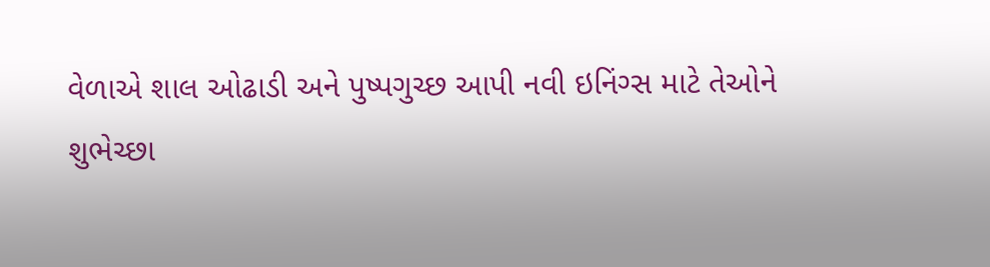વેળાએ શાલ ઓઢાડી અને પુષ્પગુચ્છ આપી નવી ઇનિંગ્સ માટે તેઓને
શુભેચ્છા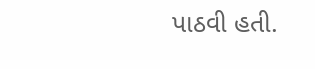પાઠવી હતી.